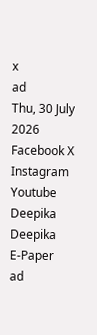x
ad
Thu, 30 July 2026
Facebook X Instagram Youtube
Deepika
Deepika
E-Paper
ad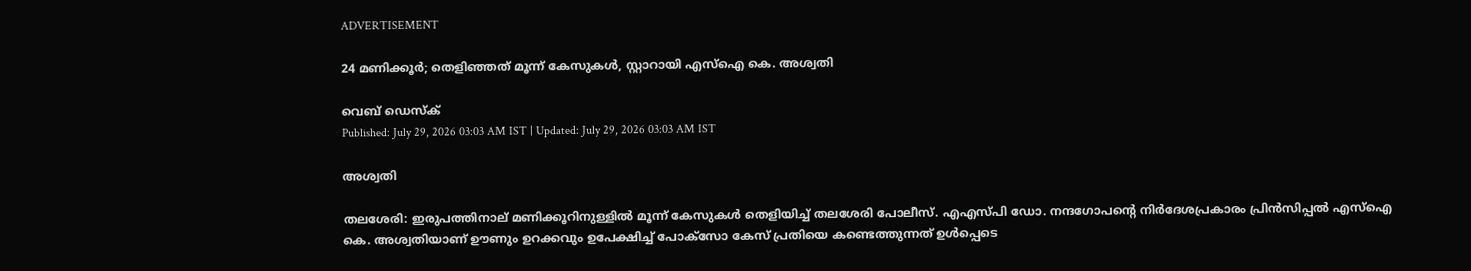ADVERTISEMENT

24 മണിക്കൂർ; തെളിഞ്ഞത് മൂന്ന് കേസുകൾ, സ്റ്റാറായി എസ്ഐ കെ. അശ്വതി

വെബ് ഡെസ്ക്
Published: July 29, 2026 03:03 AM IST | Updated: July 29, 2026 03:03 AM IST

അശ്വതി

തലശേരി: ഇരുപത്തിനാല് മണിക്കൂറിനുള്ളിൽ മൂന്ന് കേസുകൾ തെളിയിച്ച് തലശേരി പോലീസ്. എഎസ്പി ഡോ. നന്ദഗോപന്‍റെ നിർദേശപ്രകാരം പ്രിൻസിപ്പൽ എസ്ഐ കെ. അശ്വതിയാണ് ഊണും ഉറക്കവും ഉപേക്ഷിച്ച് പോക്സോ കേസ് പ്രതിയെ കണ്ടെത്തുന്നത് ഉൾപ്പെടെ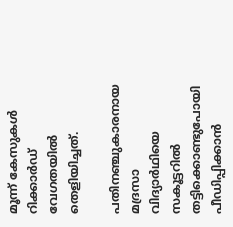മൂന്ന് കേസുകൾ റിക്കാർഡ് വേഗതയിൽ തെളിയിച്ചത്.

പതിനഞ്ചുകാരനായ മദ്രസാ വിദ്യാർഥിയെ സ‌കൂട്ടറിൽ തട്ടിക്കൊണ്ടുപോയി പീഡിപ്പിക്കാൻ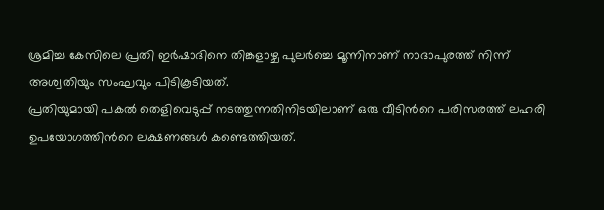ശ്രമിച്ച കേസിലെ പ്രതി ഇർഷാദിനെ തിങ്കളാഴ്ച പുലർച്ചെ മൂന്നിനാണ് നാദാപുരത്ത് നിന്ന് അശ്വതിയും സംഘവും പിടികൂടിയത്.
പ്രതിയുമായി പകൽ തെളിവെടുപ്പ് നടത്തുന്നതിനിടയിലാണ് ഒരു വീടിന്‍റെ പരിസരത്ത് ലഹരി ഉപയോഗത്തിന്‍റെ ലക്ഷണങ്ങൾ കണ്ടെത്തിയത്.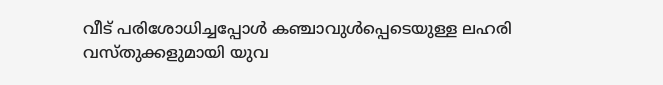വീട് പരിശോധിച്ചപ്പോൾ കഞ്ചാവുൾപ്പെടെയുള്ള ലഹരി വസ്തുക്കളുമായി യുവ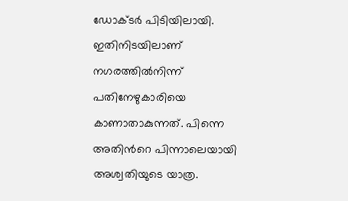ഡോക്ടർ പിടിയിലായി. ഇതിനിടയിലാണ് നഗരത്തിൽനിന്ന് പതിനേഴുകാരിയെ കാണാതാകുന്നത്. പിന്നെ അതിന്‍റെ പിന്നാലെയായി അശ്വതിയുടെ യാത്ര.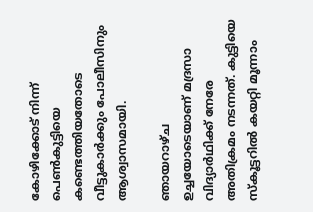കോഴിക്കോട് നിന്ന് പെൺകുട്ടിയെ കണ്ടെത്തിയതോടെ വീട്ടുകാർക്കും പോലീസിനും ആശ്വാസമായി.

ഞായറാഴ്ച ഉച്ചയോടെയാണ് മദ്രസാ വിദ്യാർഥിക്ക് നേരേ അതിക്രമം നടന്നത്. കുട്ടിയെ സ്കൂട്ടറിൽ കയറ്റി മൂന്നാം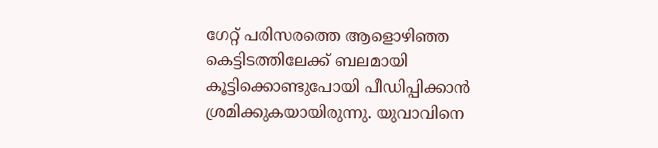ഗേറ്റ് പരിസരത്തെ ആളൊഴിഞ്ഞ കെട്ടിടത്തിലേക്ക് ബലമായി കൂട്ടിക്കൊണ്ടുപോയി പീഡിപ്പിക്കാൻ ശ്രമിക്കുകയായിരുന്നു. യുവാവിനെ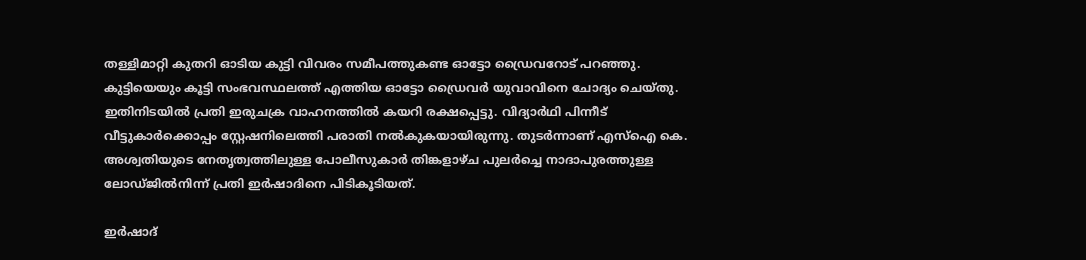തള്ളിമാറ്റി കുതറി ഓടിയ കുട്ടി വിവരം സമീപത്തുകണ്ട ഓട്ടോ ഡ്രൈവറോട് പറഞ്ഞു. കുട്ടിയെയും കൂട്ടി സംഭവസ്ഥലത്ത് എത്തിയ ഓട്ടോ ഡ്രൈവർ യുവാവിനെ ചോദ്യം ചെയ്തു. ഇതിനിടയിൽ പ്രതി ഇരുചക്ര വാഹനത്തിൽ കയറി രക്ഷപ്പെട്ടു. വിദ്യാർഥി പിന്നീട് വീട്ടുകാർക്കൊപ്പം സ്റ്റേഷനിലെത്തി പരാതി നൽകുകയായിരുന്നു. തുടർന്നാണ് എസ്ഐ കെ. അശ്വതിയുടെ നേതൃത്വത്തിലുള്ള പോലീസുകാർ തിങ്കളാഴ്ച പുലർച്ചെ നാദാപുരത്തുള്ള ലോഡ്ജിൽനിന്ന് പ്രതി ഇർഷാദിനെ പിടികൂടിയത്.

ഇർഷാദ്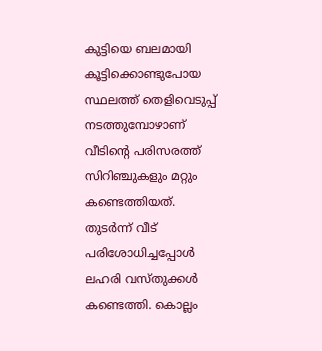കുട്ടിയെ ബലമായി കൂട്ടിക്കൊണ്ടുപോയ സ്ഥലത്ത് തെളിവെടുപ്പ് നടത്തുമ്പോഴാണ് വീടിന്‍റെ പരിസരത്ത് സിറിഞ്ചുകളും മറ്റും കണ്ടെത്തിയത്. തുടർന്ന് വീട് പരിശോധിച്ചപ്പോൾ ലഹരി വസ്തുക്കൾ കണ്ടെത്തി. കൊല്ലം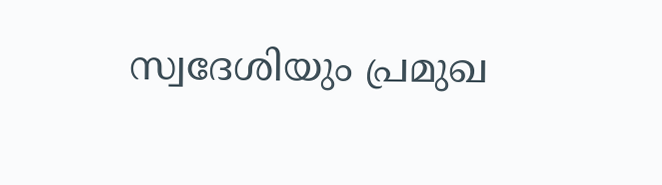സ്വദേശിയും പ്രമുഖ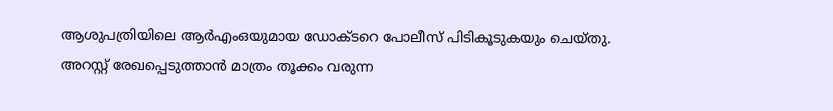ആശുപത്രിയിലെ ആർഎംഒയുമായ ഡോക്ടറെ പോലീസ് പിടികൂടുകയും ചെയ്തു.
അറസ്റ്റ് രേഖപ്പെടുത്താൻ മാത്രം തൂക്കം വരുന്ന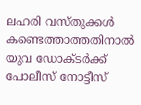ലഹരി വസ്‌തുക്കൾ കണ്ടെത്താത്തതിനാൽ യുവ ഡോക്ടർക്ക് പോലീസ് നോട്ടീസ്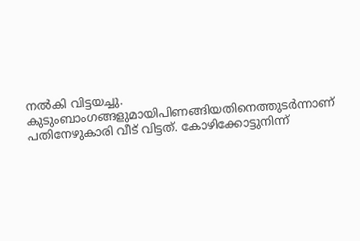നൽകി വിട്ടയച്ചു. കുടുംബാംഗങ്ങളുമായിപിണങ്ങിയതിനെത്തുടർന്നാണ് പതിനേഴുകാരി വീട് വിട്ടത്. കോഴിക്കോട്ടുനിന്ന്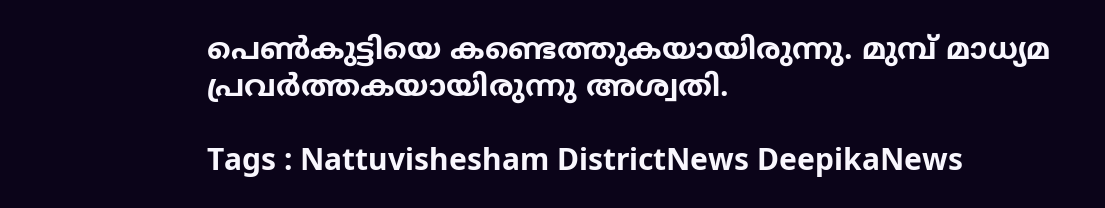പെൺകുട്ടിയെ കണ്ടെത്തുകയായിരുന്നു. മുമ്പ് മാധ്യമ പ്രവർത്തകയായിരുന്നു അശ്വതി.

Tags : Nattuvishesham DistrictNews DeepikaNews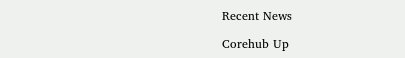Recent News

Corehub Up